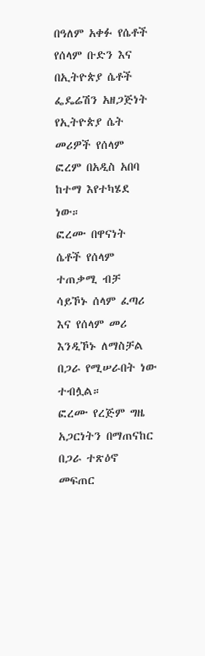በዓለም አቀፉ የሴቶች የሰላም ቡድን እና በኢትዮጵያ ሴቶች ፌዴሬሽን አዘጋጅነት የኢትዮጵያ ሴት መሪዎች የሰላም ፎረም በአዲስ አበባ ከተማ እየተካሄደ ነው።
ፎረሙ በዋናነት ሴቶች የሰላም ተጠቃሚ ብቻ ሳይኾኑ ሰላም ፈጣሪ እና የሰላም መሪ እንዲኾኑ ለማስቻል በጋራ የሚሠራበት ነው ተብሏል።
ፎረሙ የረጅም ግዜ አጋርነትን በማጠናከር በጋራ ተጽዕኖ መፍጠር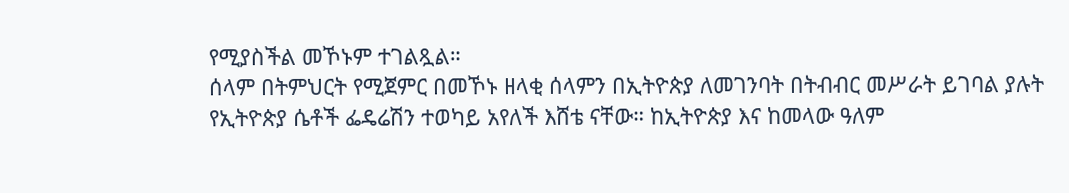የሚያስችል መኾኑም ተገልጿል።
ሰላም በትምህርት የሚጀምር በመኾኑ ዘላቂ ሰላምን በኢትዮጵያ ለመገንባት በትብብር መሥራት ይገባል ያሉት የኢትዮጵያ ሴቶች ፌዴሬሽን ተወካይ አየለች እሸቴ ናቸው። ከኢትዮጵያ እና ከመላው ዓለም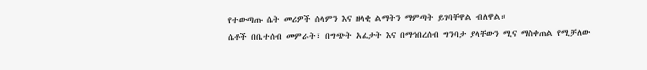የተውጣጡ ሴት መሪዎች ሰላምን እና ዘላቂ ልማትን ማምጣት ይገባቸዋል ብለዋል።
ሴቶች በቤተሰብ መምራት፣ በግጭት አፈታት እና በማኅበረሰብ ግንባታ ያላቸውን ሚና ማስቀጠል የሚቻለው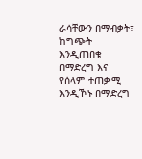ራሳቸውን በማብቃት፣ ከግጭት እንዲጠበቁ በማድረግ እና የሰላም ተጠቃሚ እንዲኾኑ በማድረግ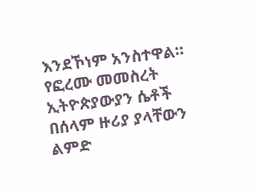እንደኾነም አንስተዋል።
የፎረሙ መመስረት ኢትዮጵያውያን ሴቶች በሰላም ዙሪያ ያላቸውን ልምድ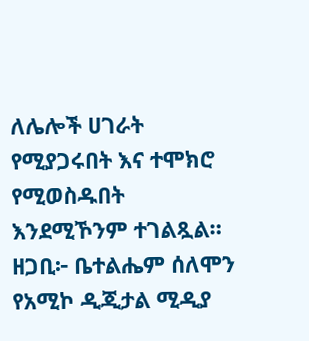ለሌሎች ሀገራት የሚያጋሩበት እና ተሞክሮ የሚወስዱበት እንደሚኾንም ተገልጿል።
ዘጋቢ፦ ቤተልሔም ሰለሞን
የአሚኮ ዲጂታል ሚዲያ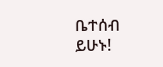ቤተሰብ ይሁኑ!